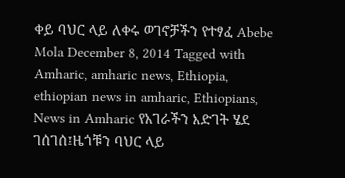ቀይ ባህር ላይ ለቀሩ ወገኖቻችን የተፃፈ Abebe Mola December 8, 2014 Tagged with Amharic, amharic news, Ethiopia, ethiopian news in amharic, Ethiopians, News in Amharic የአገራችን እድገት ሄደ ገሰገሰ፤ዜጎቹን ባህር ላይ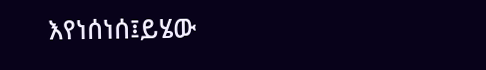እየነሰነሰ፤ይሄው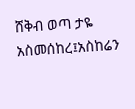ሸቅብ ወጣ ታዬ አስመሰከረ፤አስከሬን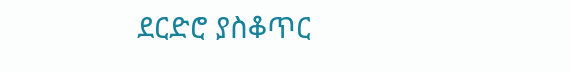ደርድሮ ያስቆጥር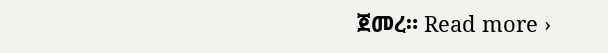ጀመረ። Read more ›